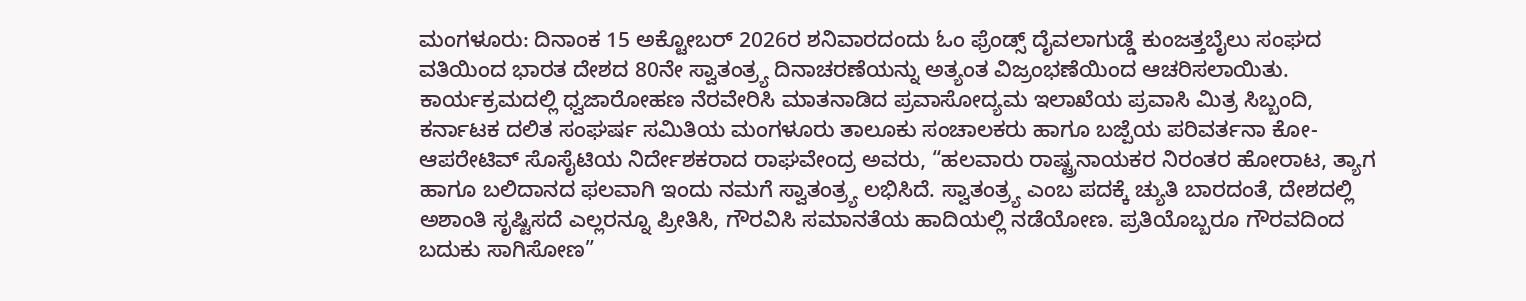ಮಂಗಳೂರು: ದಿನಾಂಕ 15 ಅಕ್ಟೋಬರ್ 2026ರ ಶನಿವಾರದಂದು ಓಂ ಫ್ರೆಂಡ್ಸ್ ದೈವಲಾಗುಡ್ಡೆ ಕುಂಜತ್ತಬೈಲು ಸಂಘದ ವತಿಯಿಂದ ಭಾರತ ದೇಶದ 80ನೇ ಸ್ವಾತಂತ್ರ್ಯ ದಿನಾಚರಣೆಯನ್ನು ಅತ್ಯಂತ ವಿಜ್ರಂಭಣೆಯಿಂದ ಆಚರಿಸಲಾಯಿತು.
ಕಾರ್ಯಕ್ರಮದಲ್ಲಿ ಧ್ವಜಾರೋಹಣ ನೆರವೇರಿಸಿ ಮಾತನಾಡಿದ ಪ್ರವಾಸೋದ್ಯಮ ಇಲಾಖೆಯ ಪ್ರವಾಸಿ ಮಿತ್ರ ಸಿಬ್ಬಂದಿ, ಕರ್ನಾಟಕ ದಲಿತ ಸಂಘರ್ಷ ಸಮಿತಿಯ ಮಂಗಳೂರು ತಾಲೂಕು ಸಂಚಾಲಕರು ಹಾಗೂ ಬಜ್ಪೆಯ ಪರಿವರ್ತನಾ ಕೋ-ಆಪರೇಟಿವ್ ಸೊಸೈಟಿಯ ನಿರ್ದೇಶಕರಾದ ರಾಘವೇಂದ್ರ ಅವರು, “ಹಲವಾರು ರಾಷ್ಟ್ರನಾಯಕರ ನಿರಂತರ ಹೋರಾಟ, ತ್ಯಾಗ ಹಾಗೂ ಬಲಿದಾನದ ಫಲವಾಗಿ ಇಂದು ನಮಗೆ ಸ್ವಾತಂತ್ರ್ಯ ಲಭಿಸಿದೆ. ಸ್ವಾತಂತ್ರ್ಯ ಎಂಬ ಪದಕ್ಕೆ ಚ್ಯುತಿ ಬಾರದಂತೆ, ದೇಶದಲ್ಲಿ ಅಶಾಂತಿ ಸೃಷ್ಟಿಸದೆ ಎಲ್ಲರನ್ನೂ ಪ್ರೀತಿಸಿ, ಗೌರವಿಸಿ ಸಮಾನತೆಯ ಹಾದಿಯಲ್ಲಿ ನಡೆಯೋಣ. ಪ್ರತಿಯೊಬ್ಬರೂ ಗೌರವದಿಂದ ಬದುಕು ಸಾಗಿಸೋಣ”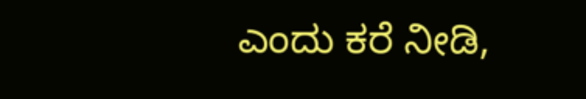ಎಂದು ಕರೆ ನೀಡಿ,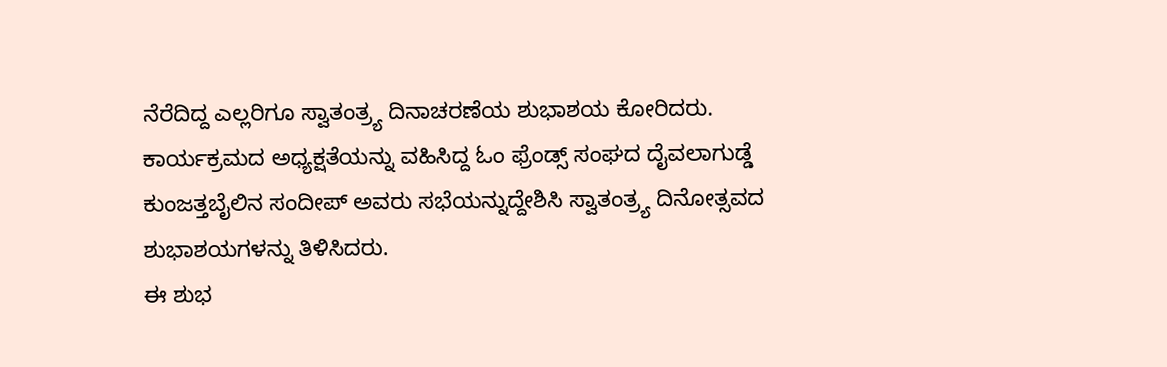ನೆರೆದಿದ್ದ ಎಲ್ಲರಿಗೂ ಸ್ವಾತಂತ್ರ್ಯ ದಿನಾಚರಣೆಯ ಶುಭಾಶಯ ಕೋರಿದರು.
ಕಾರ್ಯಕ್ರಮದ ಅಧ್ಯಕ್ಷತೆಯನ್ನು ವಹಿಸಿದ್ದ ಓಂ ಫ್ರೆಂಡ್ಸ್ ಸಂಘದ ದೈವಲಾಗುಡ್ಡೆ ಕುಂಜತ್ತಬೈಲಿನ ಸಂದೀಪ್ ಅವರು ಸಭೆಯನ್ನುದ್ದೇಶಿಸಿ ಸ್ವಾತಂತ್ರ್ಯ ದಿನೋತ್ಸವದ ಶುಭಾಶಯಗಳನ್ನು ತಿಳಿಸಿದರು.
ಈ ಶುಭ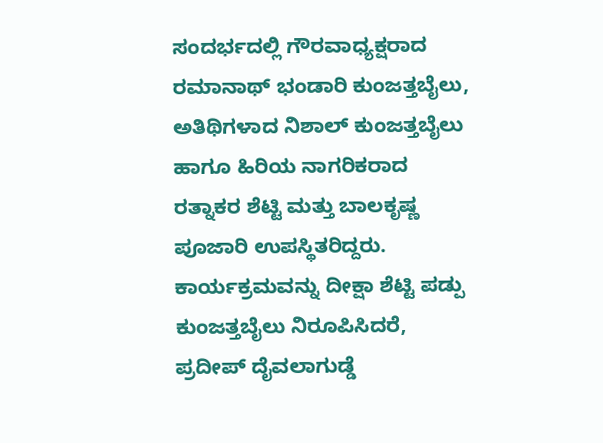ಸಂದರ್ಭದಲ್ಲಿ ಗೌರವಾಧ್ಯಕ್ಷರಾದ ರಮಾನಾಥ್ ಭಂಡಾರಿ ಕುಂಜತ್ತಬೈಲು, ಅತಿಥಿಗಳಾದ ನಿಶಾಲ್ ಕುಂಜತ್ತಬೈಲು ಹಾಗೂ ಹಿರಿಯ ನಾಗರಿಕರಾದ ರತ್ನಾಕರ ಶೆಟ್ಟಿ ಮತ್ತು ಬಾಲಕೃಷ್ಣ ಪೂಜಾರಿ ಉಪಸ್ಥಿತರಿದ್ದರು.
ಕಾರ್ಯಕ್ರಮವನ್ನು ದೀಕ್ಷಾ ಶೆಟ್ಟಿ ಪಡ್ಪು ಕುಂಜತ್ತಬೈಲು ನಿರೂಪಿಸಿದರೆ, ಪ್ರದೀಪ್ ದೈವಲಾಗುಡ್ಡೆ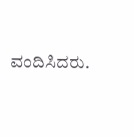ವಂದಿಸಿದರು.